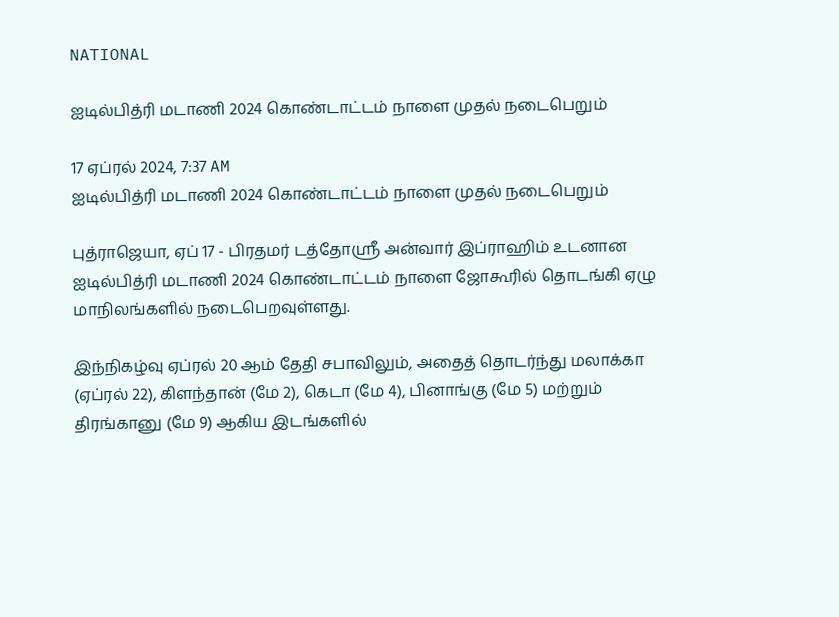NATIONAL

ஐடில்பித்ரி மடாணி 2024 கொண்டாட்டம் நாளை முதல் நடைபெறும்

17 ஏப்ரல் 2024, 7:37 AM
ஐடில்பித்ரி மடாணி 2024 கொண்டாட்டம் நாளை முதல் நடைபெறும்

புத்ராஜெயா, ஏப் 17 - பிரதமர் டத்தோஸ்ரீ அன்வார் இப்ராஹிம் உடனான ஐடில்பித்ரி மடாணி 2024 கொண்டாட்டம் நாளை ஜோகூரில் தொடங்கி ஏழு மாநிலங்களில் நடைபெறவுள்ளது.

இந்நிகழ்வு ஏப்ரல் 20 ஆம் தேதி சபாவிலும், அதைத் தொடர்ந்து மலாக்கா (ஏப்ரல் 22), கிளந்தான் (மே 2), கெடா (மே 4), பினாங்கு (மே 5) மற்றும் திரங்கானு (மே 9) ஆகிய இடங்களில்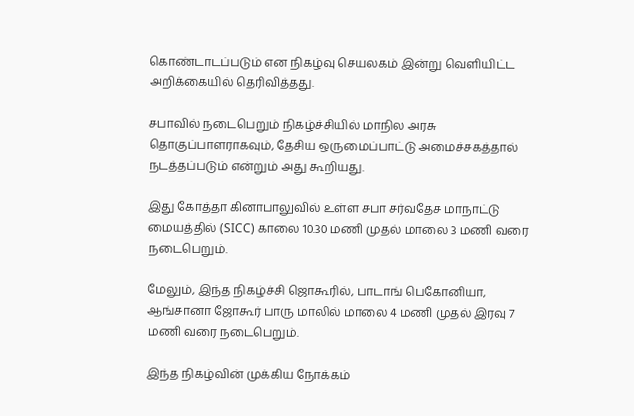கொண்டாடப்படும் என நிகழ்வு செயலகம் இன்று வெளியிட்ட அறிக்கையில் தெரிவித்தது.

சபாவில் நடைபெறும் நிகழ்ச்சியில் மாநில அரசு தொகுப்பாளராகவும், தேசிய ஒருமைப்பாட்டு அமைச்சகத்தால் நடத்தப்படும் என்றும் அது கூறியது.

இது கோத்தா கினாபாலுவில் உள்ள சபா சர்வதேச மாநாட்டு மையத்தில் (SICC) காலை 10.30 மணி முதல் மாலை 3 மணி வரை நடைபெறும்.

மேலும், இந்த நிகழ்ச்சி ஜொகூரில், பாடாங் பெகோனியா, ஆங்சானா ஜோகூர் பாரு மாலில் மாலை 4 மணி முதல் இரவு 7 மணி வரை நடைபெறும்.

இந்த நிகழ்வின் முக்கிய நோக்கம்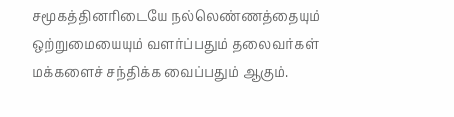சமூகத்தினரிடையே நல்லெண்ணத்தையும் ஒற்றுமையையும் வளர்ப்பதும் தலைவர்கள் மக்களைச் சந்திக்க வைப்பதும் ஆகும்.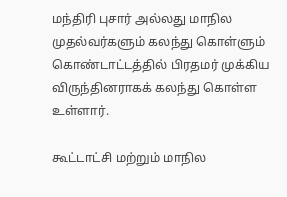மந்திரி புசார் அல்லது மாநில முதல்வர்களும் கலந்து கொள்ளும் கொண்டாட்டத்தில் பிரதமர் முக்கிய விருந்தினராகக் கலந்து கொள்ள உள்ளார்.

கூட்டாட்சி மற்றும் மாநில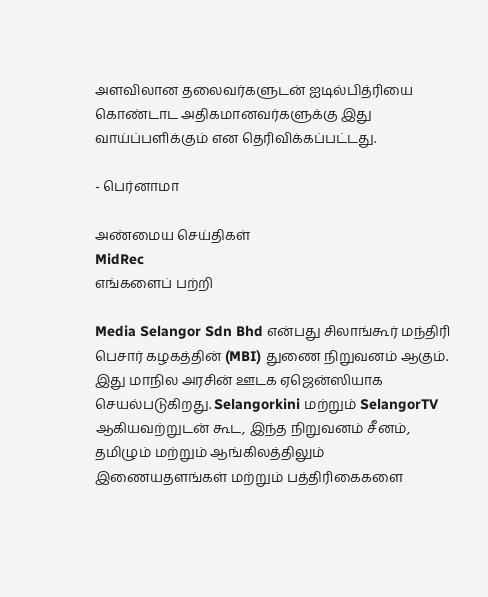அளவிலான தலைவர்களுடன் ஐடில்பித்ரியை கொண்டாட அதிகமானவர்களுக்கு இது வாய்ப்பளிக்கும் என தெரிவிக்கப்பட்டது.

- பெர்னாமா

அண்மைய செய்திகள்
MidRec
எங்களைப் பற்றி

Media Selangor Sdn Bhd என்பது சிலாங்கூர் மந்திரி பெசார் கழகத்தின் (MBI) துணை நிறுவனம் ஆகும். இது மாநில அரசின் ஊடக ஏஜென்ஸியாக செயல்படுகிறது. Selangorkini மற்றும் SelangorTV ஆகியவற்றுடன் கூட, இந்த நிறுவனம் சீனம், தமிழும் மற்றும் ஆங்கிலத்திலும் இணையதளங்கள் மற்றும் பத்திரிகைகளை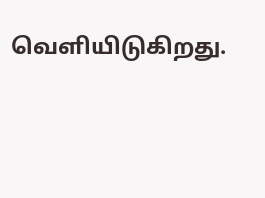வெளியிடுகிறது.